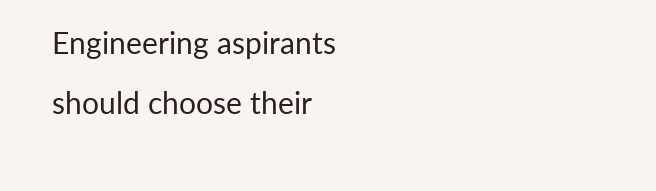Engineering aspirants should choose their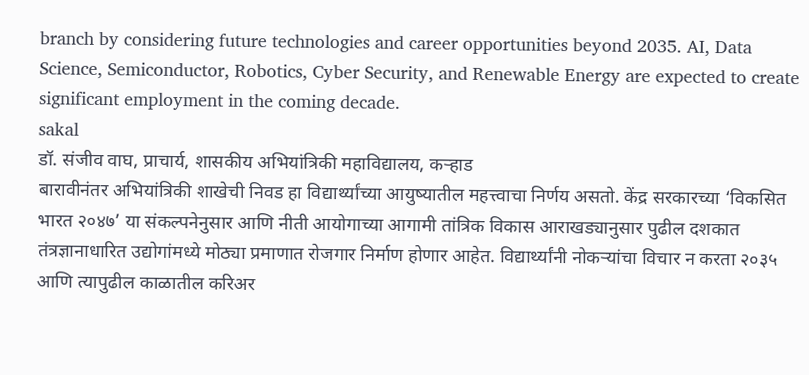branch by considering future technologies and career opportunities beyond 2035. AI, Data Science, Semiconductor, Robotics, Cyber Security, and Renewable Energy are expected to create significant employment in the coming decade.
sakal
डॉ. संजीव वाघ, प्राचार्य, शासकीय अभियांत्रिकी महाविद्यालय, कऱ्हाड
बारावीनंतर अभियांत्रिकी शाखेची निवड हा विद्यार्थ्यांच्या आयुष्यातील महत्त्वाचा निर्णय असतो. केंद्र सरकारच्या ‘विकसित भारत २०४७’ या संकल्पनेनुसार आणि नीती आयोगाच्या आगामी तांत्रिक विकास आराखड्यानुसार पुढील दशकात तंत्रज्ञानाधारित उद्योगांमध्ये मोठ्या प्रमाणात रोजगार निर्माण होणार आहेत. विद्यार्थ्यांनी नोकऱ्यांचा विचार न करता २०३५ आणि त्यापुढील काळातील करिअर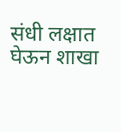संधी लक्षात घेऊन शाखा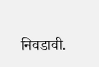निवडावी.